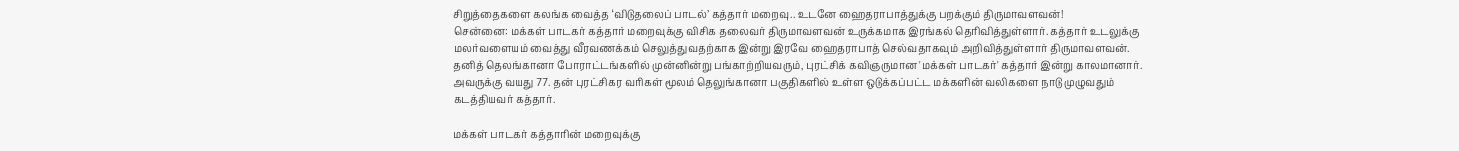சிறுத்தைகளை கலங்க வைத்த ‘விடுதலைப் பாடல்’ கத்தார் மறைவு.. உடனே ஹைதராபாத்துக்கு பறக்கும் திருமாவளவன்!
சென்னை: மக்கள் பாடகர் கத்தார் மறைவுக்கு விசிக தலைவர் திருமாவளவன் உருக்கமாக இரங்கல் தெரிவித்துள்ளார். கத்தார் உடலுக்கு மலர்வளையம் வைத்து வீரவணக்கம் செலுத்துவதற்காக இன்று இரவே ஹைதராபாத் செல்வதாகவும் அறிவித்துள்ளார் திருமாவளவன்.
தனித் தெலங்கானா போராட்டங்களில் முன்னின்று பங்காற்றியவரும், புரட்சிக் கவிஞருமான 'மக்கள் பாடகர்' கத்தார் இன்று காலமானார். அவருக்கு வயது 77. தன் புரட்சிகர வரிகள் மூலம் தெலுங்கானா பகுதிகளில் உள்ள ஒடுக்கப்பட்ட மக்களின் வலிகளை நாடு முழுவதும் கடத்தியவர் கத்தார்.

மக்கள் பாடகர் கத்தாரின் மறைவுக்கு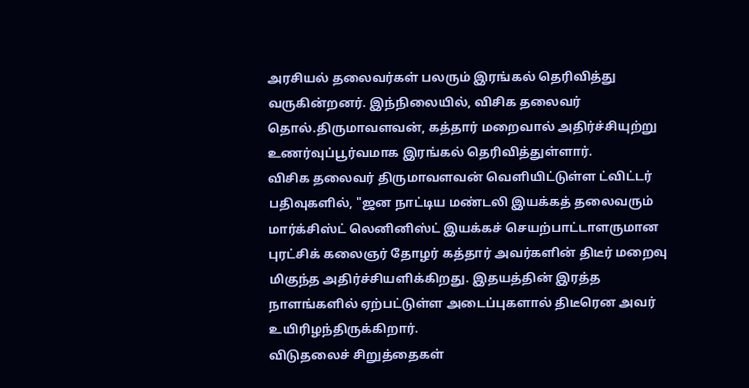அரசியல் தலைவர்கள் பலரும் இரங்கல் தெரிவித்து வருகின்றனர். இந்நிலையில், விசிக தலைவர் தொல்.திருமாவளவன், கத்தார் மறைவால் அதிர்ச்சியுற்று உணர்வுப்பூர்வமாக இரங்கல் தெரிவித்துள்ளார்.
விசிக தலைவர் திருமாவளவன் வெளியிட்டுள்ள ட்விட்டர் பதிவுகளில், "ஜன நாட்டிய மண்டலி இயக்கத் தலைவரும் மார்க்சிஸ்ட் லெனினிஸ்ட் இயக்கச் செயற்பாட்டாளருமான புரட்சிக் கலைஞர் தோழர் கத்தார் அவர்களின் திடீர் மறைவு மிகுந்த அதிர்ச்சியளிக்கிறது. இதயத்தின் இரத்த நாளங்களில் ஏற்பட்டுள்ள அடைப்புகளால் திடீரென அவர் உயிரிழந்திருக்கிறார்.
விடுதலைச் சிறுத்தைகள்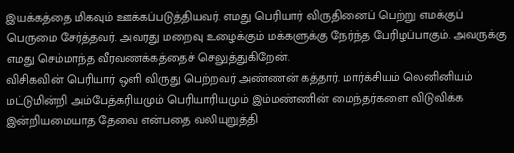இயக்கத்தை மிகவும் ஊக்கப்படுத்தியவர். எமது பெரியார் விருதினைப் பெற்று எமக்குப் பெருமை சேர்த்தவர். அவரது மறைவு உழைக்கும் மக்களுக்கு நேர்ந்த பேரிழப்பாகும். அவருக்கு எமது செம்மாந்த வீரவணக்கத்தைச் செலுத்துகிறேன்.
விசிகவின் பெரியார் ஒளி விருது பெற்றவர் அண்ணன் கத்தார். மார்க்சியம் லெனினியம் மட்டுமின்றி அம்பேத்கரியமும் பெரியாரியமும் இம்மண்ணின் மைந்தர்களை விடுவிக்க இன்றியமையாத தேவை என்பதை வலியுறுத்தி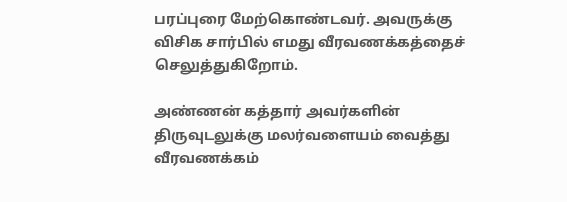பரப்புரை மேற்கொண்டவர். அவருக்கு விசிக சார்பில் எமது வீரவணக்கத்தைச் செலுத்துகிறோம்.

அண்ணன் கத்தார் அவர்களின் திருவுடலுக்கு மலர்வளையம் வைத்து வீரவணக்கம்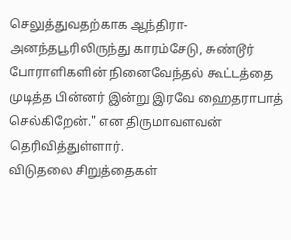செலுத்துவதற்காக ஆந்திரா- அனந்தபூரிலிருந்து காரம்சேடு, சுண்டூர் போராளிகளின் நினைவேந்தல் கூட்டத்தை முடித்த பின்னர் இன்று இரவே ஹைதராபாத் செல்கிறேன்." என திருமாவளவன் தெரிவித்துள்ளார்.
விடுதலை சிறுத்தைகள்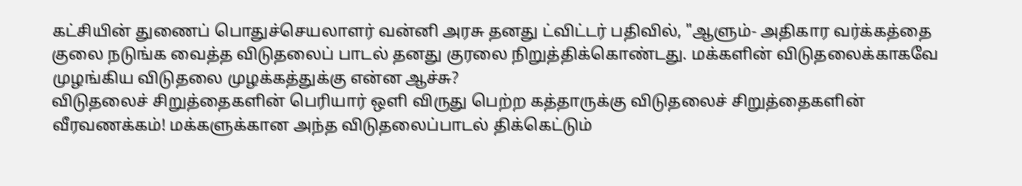கட்சியின் துணைப் பொதுச்செயலாளர் வன்னி அரசு தனது ட்விட்டர் பதிவில், "ஆளும்- அதிகார வர்க்கத்தை குலை நடுங்க வைத்த விடுதலைப் பாடல் தனது குரலை நிறுத்திக்கொண்டது. மக்களின் விடுதலைக்காகவே முழங்கிய விடுதலை முழக்கத்துக்கு என்ன ஆச்சு?
விடுதலைச் சிறுத்தைகளின் பெரியார் ஒளி விருது பெற்ற கத்தாருக்கு விடுதலைச் சிறுத்தைகளின் வீரவணக்கம்! மக்களுக்கான அந்த விடுதலைப்பாடல் திக்கெட்டும்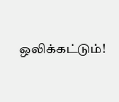ஒலிக்கட்டும்!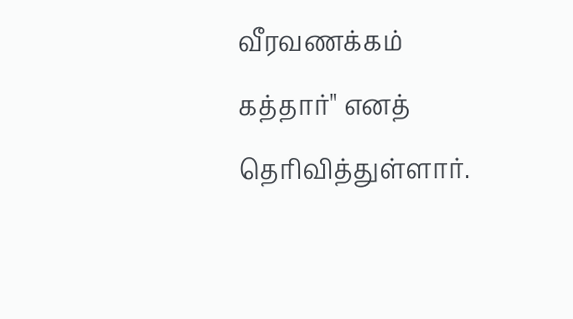வீரவணக்கம் கத்தார்" எனத் தெரிவித்துள்ளார்.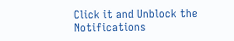Click it and Unblock the Notifications